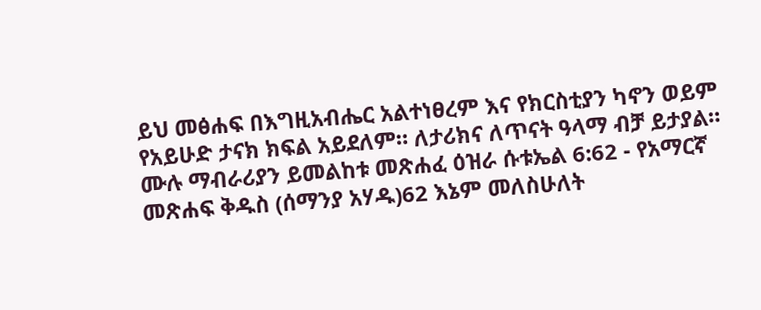ይህ መፅሐፍ በእግዚአብሔር አልተነፀረም እና የክርስቲያን ካኖን ወይም የአይሁድ ታናክ ክፍል አይደለም። ለታሪክና ለጥናት ዓላማ ብቻ ይታያል። ሙሉ ማብራሪያን ይመልከቱ መጽሐፈ ዕዝራ ሱቱኤል 6:62 - የአማርኛ መጽሐፍ ቅዱስ (ሰማንያ አሃዱ)62 እኔም መለስሁለት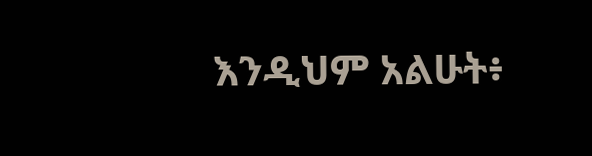እንዲህም አልሁት፥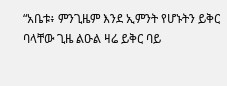“አቤቱ፥ ምንጊዜም እንደ ኢምንት የሆኑትን ይቅር ባላቸው ጊዜ ልዑል ዛሬ ይቅር ባይ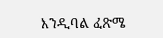እንዲባል ፈጽሜ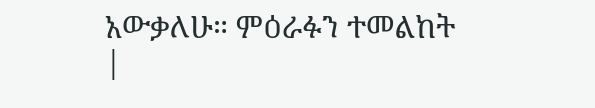አውቃለሁ። ምዕራፉን ተመልከት |